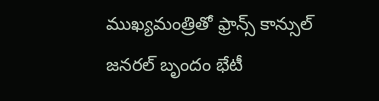ముఖ్యమంత్రితో ఫ్రాన్స్ కాన్సుల్ జనరల్ బృందం భేటీ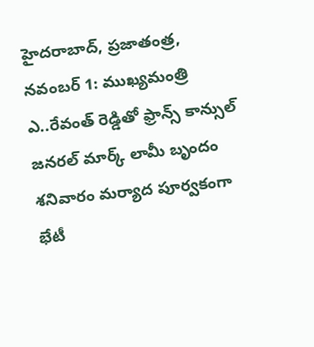హైదరాబాద్, ప్రజాతంత్ర, నవంబర్ 1: ముఖ్యమంత్రి ఎ..రేవంత్ రెడ్డితో ఫ్రాన్స్ కాన్సుల్ జనరల్ మార్క్ లామీ బృందం శనివారం మర్యాద పూర్వకంగా భేటీ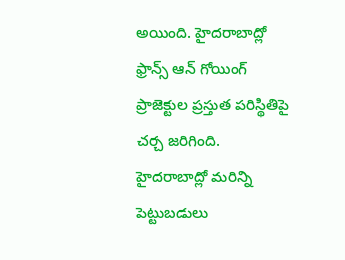అయింది. హైదరాబాద్లో ఫ్రాన్స్ ఆన్ గోయింగ్ ప్రాజెక్టుల ప్రస్తుత పరిస్థితిపై చర్చ జరిగింది. హైదరాబాద్లో మరిన్ని పెట్టుబడులు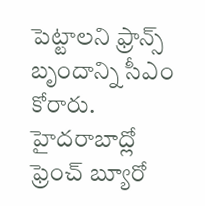పెట్టాలని ఫ్రాన్స్ బృందాన్ని సీఎం కోరారు. హైదరాబాద్లో ఫ్రెంచ్ బ్యూరో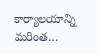కార్యాలయాన్ని మరింత…